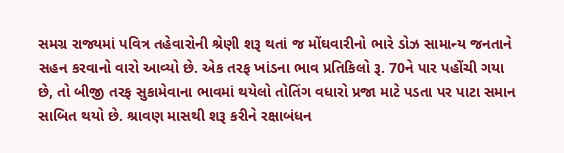સમગ્ર રાજ્યમાં પવિત્ર તહેવારોની શ્રેણી શરૂ થતાં જ મોંઘવારીનો ભારે ડોઝ સામાન્ય જનતાને સહન કરવાનો વારો આવ્યો છે. એક તરફ ખાંડના ભાવ પ્રતિકિલો રૂ. 70ને પાર પહોંચી ગયા છે, તો બીજી તરફ સુકામેવાના ભાવમાં થયેલો તોતિંગ વધારો પ્રજા માટે પડતા પર પાટા સમાન સાબિત થયો છે. શ્રાવણ માસથી શરૂ કરીને રક્ષાબંધન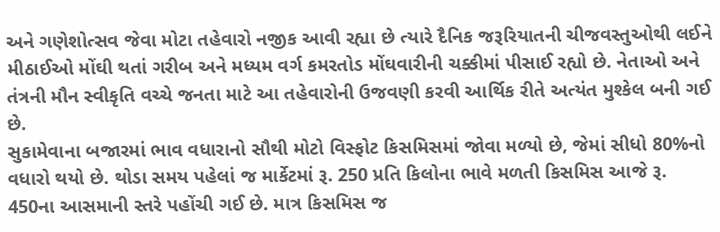અને ગણેશોત્સવ જેવા મોટા તહેવારો નજીક આવી રહ્યા છે ત્યારે દૈનિક જરૂરિયાતની ચીજવસ્તુઓથી લઈને મીઠાઈઓ મોંઘી થતાં ગરીબ અને મધ્યમ વર્ગ કમરતોડ મોંઘવારીની ચક્કીમાં પીસાઈ રહ્યો છે. નેતાઓ અને તંત્રની મૌન સ્વીકૃતિ વચ્ચે જનતા માટે આ તહેવારોની ઉજવણી કરવી આર્થિક રીતે અત્યંત મુશ્કેલ બની ગઈ છે.
સુકામેવાના બજારમાં ભાવ વધારાનો સૌથી મોટો વિસ્ફોટ કિસમિસમાં જોવા મળ્યો છે, જેમાં સીધો 80%નો વધારો થયો છે. થોડા સમય પહેલાં જ માર્કેટમાં રૂ. 250 પ્રતિ કિલોના ભાવે મળતી કિસમિસ આજે રૂ. 450ના આસમાની સ્તરે પહોંચી ગઈ છે. માત્ર કિસમિસ જ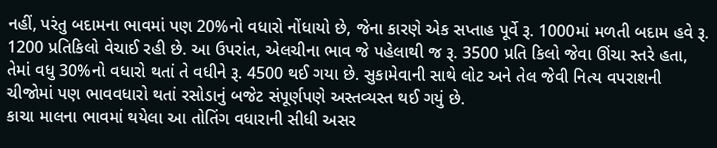નહીં, પરંતુ બદામના ભાવમાં પણ 20%નો વધારો નોંધાયો છે, જેના કારણે એક સપ્તાહ પૂર્વે રૂ. 1000માં મળતી બદામ હવે રૂ. 1200 પ્રતિકિલો વેચાઈ રહી છે. આ ઉપરાંત, એલચીના ભાવ જે પહેલાથી જ રૂ. 3500 પ્રતિ કિલો જેવા ઊંચા સ્તરે હતા, તેમાં વધુ 30%નો વધારો થતાં તે વધીને રૂ. 4500 થઈ ગયા છે. સુકામેવાની સાથે લોટ અને તેલ જેવી નિત્ય વપરાશની ચીજોમાં પણ ભાવવધારો થતાં રસોડાનું બજેટ સંપૂર્ણપણે અસ્તવ્યસ્ત થઈ ગયું છે.
કાચા માલના ભાવમાં થયેલા આ તોતિંગ વધારાની સીધી અસર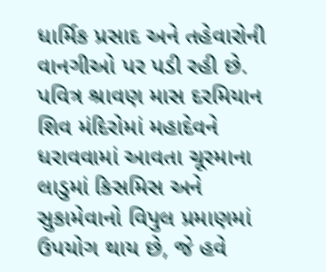ધાર્મિક પ્રસાદ અને તહેવારોની વાનગીઓ પર પડી રહી છે. પવિત્ર શ્રાવણ માસ દરમિયાન શિવ મંદિરોમાં મહાદેવને ધરાવવામાં આવતા ચૂરમાના લાડુમાં કિસમિસ અને સુકામેવાનો વિપુલ પ્રમાણમાં ઉપયોગ થાય છે, જે હવે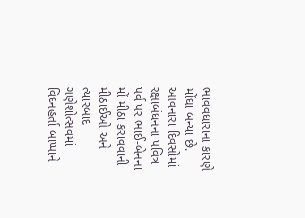ભાવવધારાના કારણે મોંઘા બન્યા છે. આવનારા દિવસોમાં રક્ષાબંધનના પવિત્ર પર્વ પર ભાઈ-બેનના મોં મીઠા કરાવવાની મીઠાઈઓ અને ત્યારબાદ ગણેશોત્સવમાં વિઘ્નહર્તા બાપ્પાને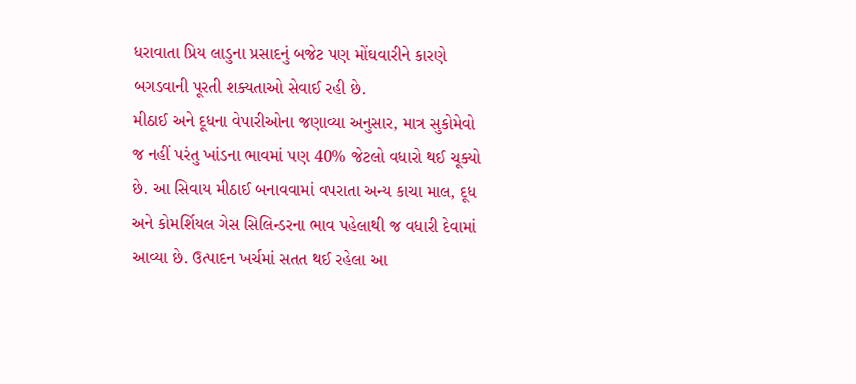ધરાવાતા પ્રિય લાડુના પ્રસાદનું બજેટ પણ મોંઘવારીને કારણે બગડવાની પૂરતી શક્યતાઓ સેવાઈ રહી છે.
મીઠાઈ અને દૂધના વેપારીઓના જણાવ્યા અનુસાર, માત્ર સુકોમેવો જ નહીં પરંતુ ખાંડના ભાવમાં પણ 40% જેટલો વધારો થઈ ચૂક્યો છે. આ સિવાય મીઠાઈ બનાવવામાં વપરાતા અન્ય કાચા માલ, દૂધ અને કોમર્શિયલ ગેસ સિલિન્ડરના ભાવ પહેલાથી જ વધારી દેવામાં આવ્યા છે. ઉત્પાદન ખર્ચમાં સતત થઈ રહેલા આ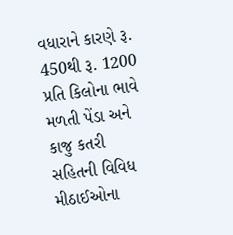વધારાને કારણે રૂ. 450થી રૂ. 1200 પ્રતિ કિલોના ભાવે મળતી પેંડા અને કાજુ કતરી સહિતની વિવિધ મીઠાઈઓના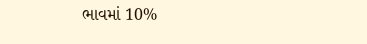ભાવમાં 10%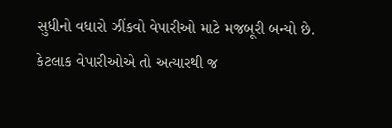સુધીનો વધારો ઝીંકવો વેપારીઓ માટે મજબૂરી બન્યો છે. કેટલાક વેપારીઓએ તો અત્યારથી જ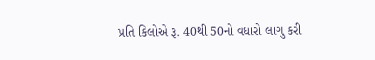પ્રતિ કિલોએ રૂ. 40થી 50નો વધારો લાગુ કરી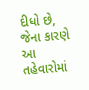દીધો છે, જેના કારણે આ તહેવારોમાં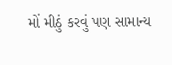મોં મીઠું કરવું પણ સામાન્ય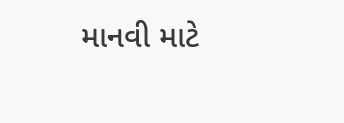માનવી માટે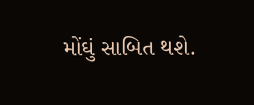મોંઘું સાબિત થશે.